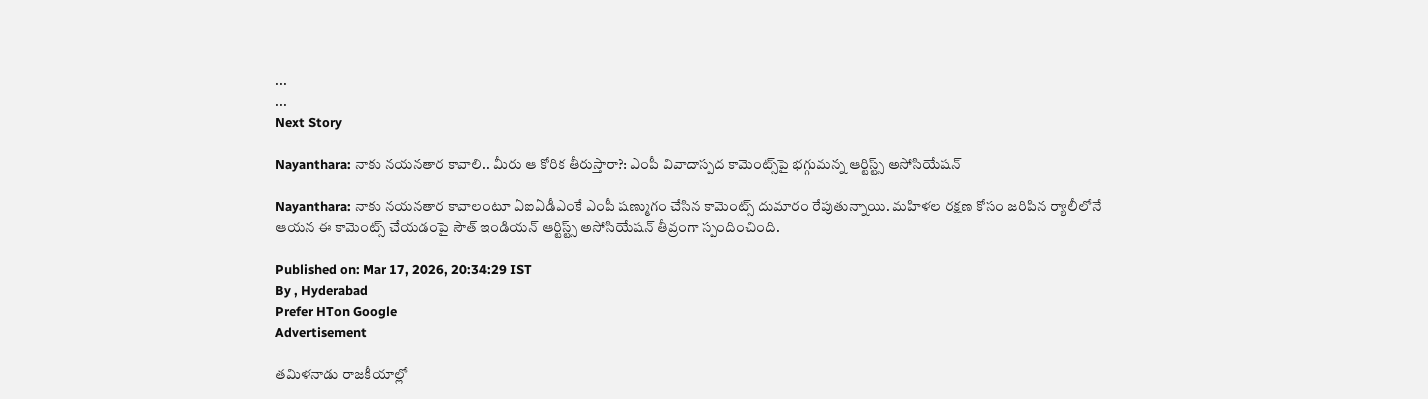...
...
Next Story

Nayanthara: నాకు నయనతార కావాలి.. మీరు ఆ కోరిక తీరుస్తారా?: ఎంపీ వివాదాస్పద కామెంట్స్‌పై భగ్గుమన్న ఆర్టిస్ట్స్ అసోసియేషన్

Nayanthara: నాకు నయనతార కావాలంటూ ఏఐఏడీఎంకే ఎంపీ షణ్ముగం చేసిన కామెంట్స్ దుమారం రేపుతున్నాయి. మహిళల రక్షణ కోసం జరిపిన ర్యాలీలోనే ఆయన ఈ కామెంట్స్ చేయడంపై సౌత్ ఇండియన్ ఆర్టిస్ట్స్ అసోసియేషన్ తీవ్రంగా స్పందించింది.

Published on: Mar 17, 2026, 20:34:29 IST
By , Hyderabad
Prefer HTon Google
Advertisement

తమిళనాడు రాజకీయాల్లో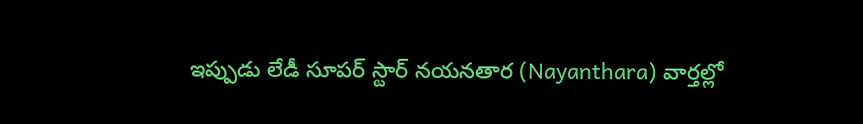ఇప్పుడు లేడీ సూపర్ స్టార్ నయనతార (Nayanthara) వార్తల్లో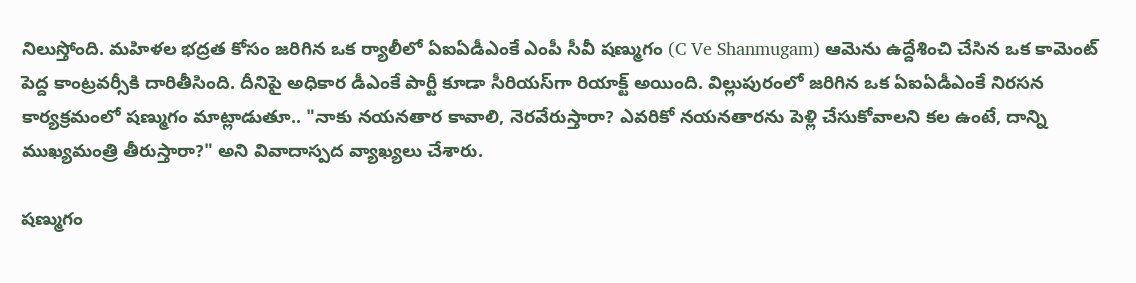నిలుస్తోంది. మహిళల భద్రత కోసం జరిగిన ఒక ర్యాలీలో ఏఐఏడీఎంకే ఎంపీ సీవీ షణ్ముగం (C Ve Shanmugam) ఆమెను ఉద్దేశించి చేసిన ఒక కామెంట్ పెద్ద కాంట్రవర్సీకి దారితీసింది. దీనిపై అధికార డీఎంకే పార్టీ కూడా సీరియస్‌గా రియాక్ట్ అయింది. విల్లుపురంలో జరిగిన ఒక ఏఐఏడీఎంకే నిరసన కార్యక్రమంలో షణ్ముగం మాట్లాడుతూ.. "నాకు నయనతార కావాలి, నెరవేరుస్తారా? ఎవరికో నయనతారను పెళ్లి చేసుకోవాలని కల ఉంటే, దాన్ని ముఖ్యమంత్రి తీరుస్తారా?" అని వివాదాస్పద వ్యాఖ్యలు చేశారు.

షణ్ముగం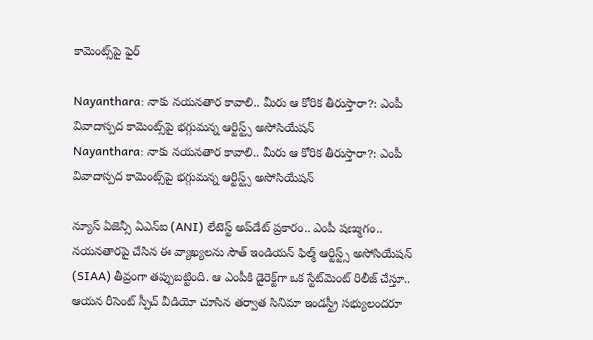కామెంట్స్‌పై ఫైర్

Nayanthara: నాకు నయనతార కావాలి.. మీరు ఆ కోరిక తీరుస్తారా?: ఎంపీ వివాదాస్పద కామెంట్స్‌పై భగ్గుమన్న ఆర్టిస్ట్స్ అసోసియేషన్
Nayanthara: నాకు నయనతార కావాలి.. మీరు ఆ కోరిక తీరుస్తారా?: ఎంపీ వివాదాస్పద కామెంట్స్‌పై భగ్గుమన్న ఆర్టిస్ట్స్ అసోసియేషన్

న్యూస్ ఏజెన్సీ ఏఎన్ఐ (ANI) లేటెస్ట్ అప్‌డేట్ ప్రకారం.. ఎంపీ షణ్ముగం.. నయనతారపై చేసిన ఈ వ్యాఖ్యలను సౌత్ ఇండియన్ ఫిల్మ్ ఆర్టిస్ట్స్ అసోసియేషన్ (SIAA) తీవ్రంగా తప్పుబట్టింది. ఆ ఎంపీకి డైరెక్ట్‌గా ఒక స్టేట్‌మెంట్ రిలీజ్ చేస్తూ.. ఆయన రీసెంట్ స్పీచ్ వీడియో చూసిన తర్వాత సినిమా ఇండస్ట్రీ సభ్యులందరూ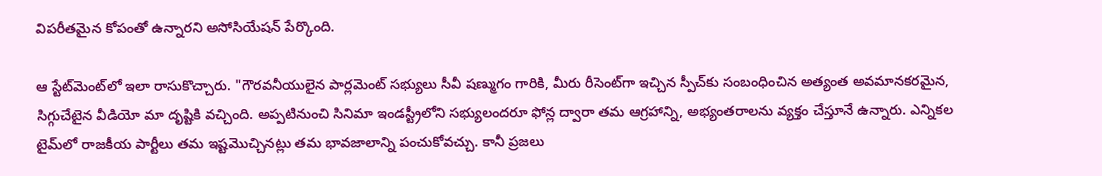విపరీతమైన కోపంతో ఉన్నారని అసోసియేషన్ పేర్కొంది.

ఆ స్టేట్‌మెంట్‌లో ఇలా రాసుకొచ్చారు. "గౌరవనీయులైన పార్లమెంట్ సభ్యులు సీవీ షణ్ముగం గారికి, మీరు రీసెంట్‌గా ఇచ్చిన స్పీచ్‌కు సంబంధించిన అత్యంత అవమానకరమైన, సిగ్గుచేటైన వీడియో మా దృష్టికి వచ్చింది. అప్పటినుంచి సినిమా ఇండస్ట్రీలోని సభ్యులందరూ ఫోన్ల ద్వారా తమ ఆగ్రహాన్ని, అభ్యంతరాలను వ్యక్తం చేస్తూనే ఉన్నారు. ఎన్నికల టైమ్‌లో రాజకీయ పార్టీలు తమ ఇష్టమొచ్చినట్లు తమ భావజాలాన్ని పంచుకోవచ్చు. కానీ ప్రజలు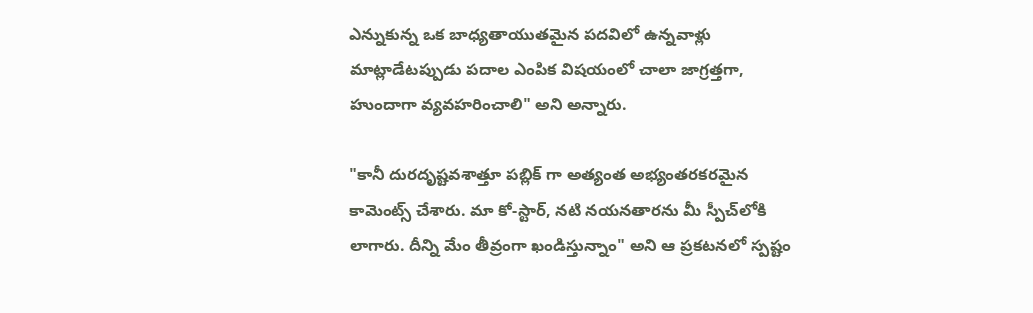ఎన్నుకున్న ఒక బాధ్యతాయుతమైన పదవిలో ఉన్నవాళ్లు మాట్లాడేటప్పుడు పదాల ఎంపిక విషయంలో చాలా జాగ్రత్తగా, హుందాగా వ్యవహరించాలి" అని అన్నారు.

"కానీ దురదృష్టవశాత్తూ పబ్లిక్ గా అత్యంత అభ్యంతరకరమైన కామెంట్స్ చేశారు. మా కో-స్టార్, నటి నయనతారను మీ స్పీచ్‌లోకి లాగారు. దీన్ని మేం తీవ్రంగా ఖండిస్తున్నాం" అని ఆ ప్రకటనలో స్పష్టం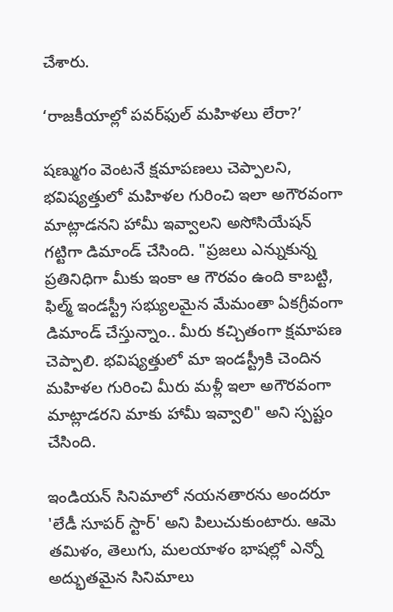చేశారు.

‘రాజకీయాల్లో పవర్‌ఫుల్ మహిళలు లేరా?’

షణ్ముగం వెంటనే క్షమాపణలు చెప్పాలని, భవిష్యత్తులో మహిళల గురించి ఇలా అగౌరవంగా మాట్లాడనని హామీ ఇవ్వాలని అసోసియేషన్ గట్టిగా డిమాండ్ చేసింది. "ప్రజలు ఎన్నుకున్న ప్రతినిధిగా మీకు ఇంకా ఆ గౌరవం ఉంది కాబట్టి, ఫిల్మ్ ఇండస్ట్రీ సభ్యులమైన మేమంతా ఏకగ్రీవంగా డిమాండ్ చేస్తున్నాం.. మీరు కచ్చితంగా క్షమాపణ చెప్పాలి. భవిష్యత్తులో మా ఇండస్ట్రీకి చెందిన మహిళల గురించి మీరు మళ్లీ ఇలా అగౌరవంగా మాట్లాడరని మాకు హామీ ఇవ్వాలి" అని స్పష్టం చేసింది.

ఇండియన్ సినిమాలో నయనతారను అందరూ 'లేడీ సూపర్ స్టార్' అని పిలుచుకుంటారు. ఆమె తమిళం, తెలుగు, మలయాళం భాషల్లో ఎన్నో అద్భుతమైన సినిమాలు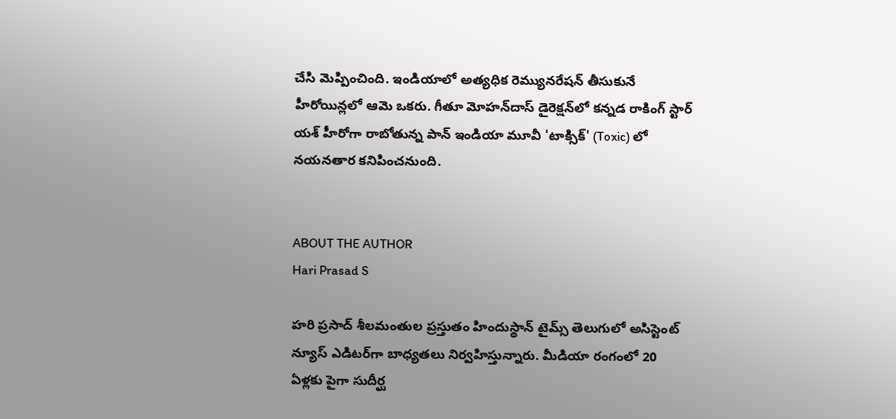చేసి మెప్పించింది. ఇండియాలో అత్యధిక రెమ్యునరేషన్ తీసుకునే హీరోయిన్లలో ఆమె ఒకరు. గీతూ మోహన్‌దాస్ డైరెక్షన్‌లో కన్నడ రాకింగ్ స్టార్ యశ్ హీరోగా రాబోతున్న పాన్ ఇండియా మూవీ 'టాక్సిక్' (Toxic) లో నయనతార కనిపించనుంది.


ABOUT THE AUTHOR
Hari Prasad S

హరి ప్రసాద్ శీలమంతుల ప్రస్తుతం హిందుస్థాన్ టైమ్స్ తెలుగులో అసిస్టెంట్ న్యూస్ ఎడిటర్‌గా బాధ్యతలు నిర్వహిస్తున్నారు. మీడియా రంగంలో 20 ఏళ్లకు పైగా సుదీర్ఘ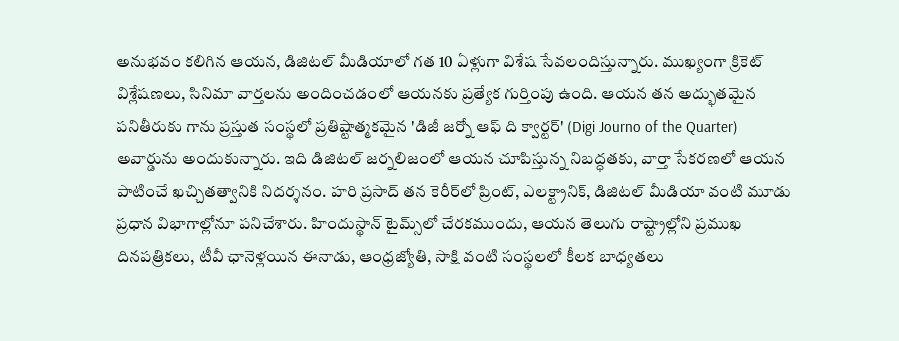అనుభవం కలిగిన ఆయన, డిజిటల్ మీడియాలో గత 10 ఏళ్లుగా విశేష సేవలందిస్తున్నారు. ముఖ్యంగా క్రికెట్ విశ్లేషణలు, సినిమా వార్తలను అందించడంలో ఆయనకు ప్రత్యేక గుర్తింపు ఉంది. ఆయన తన అద్భుతమైన పనితీరుకు గాను ప్రస్తుత సంస్థలో ప్రతిష్టాత్మకమైన 'డిజీ జర్నో ఆఫ్ ది క్వార్టర్' (Digi Journo of the Quarter) అవార్డును అందుకున్నారు. ఇది డిజిటల్ జర్నలిజంలో ఆయన చూపిస్తున్న నిబద్ధతకు, వార్తా సేకరణలో ఆయన పాటించే ఖచ్చితత్వానికి నిదర్శనం. హరి ప్రసాద్ తన కెరీర్‌లో ప్రింట్, ఎలక్ట్రానిక్, డిజిటల్ మీడియా వంటి మూడు ప్రధాన విభాగాల్లోనూ పనిచేశారు. హిందుస్థాన్ టైమ్స్‌లో చేరకముందు, ఆయన తెలుగు రాష్ట్రాల్లోని ప్రముఖ దినపత్రికలు, టీవీ ఛానెళ్లయిన ఈనాడు, ఆంధ్రజ్యోతి, సాక్షి వంటి సంస్థలలో కీలక బాధ్యతలు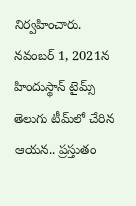నిర్వహించారు. నవంబర్ 1, 2021న హిందుస్థాన్ టైమ్స్ తెలుగు టీమ్‌లో చేరిన ఆయన.. ప్రస్తుతం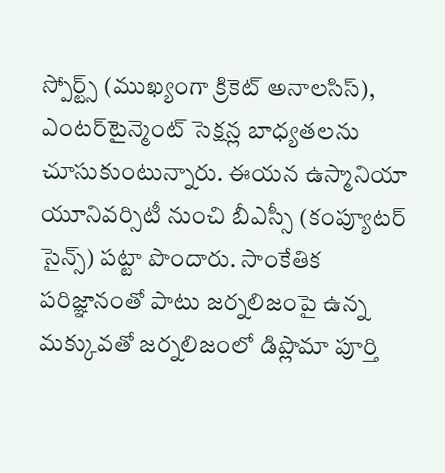స్పోర్ట్స్ (ముఖ్యంగా క్రికెట్ అనాలసిస్), ఎంటర్‌టైన్మెంట్ సెక్షన్ల బాధ్యతలను చూసుకుంటున్నారు. ఈయన ఉస్మానియా యూనివర్సిటీ నుంచి బీఎస్సీ (కంప్యూటర్ సైన్స్) పట్టా పొందారు. సాంకేతిక పరిజ్ఞానంతో పాటు జర్నలిజంపై ఉన్న మక్కువతో జర్నలిజంలో డిప్లొమా పూర్తి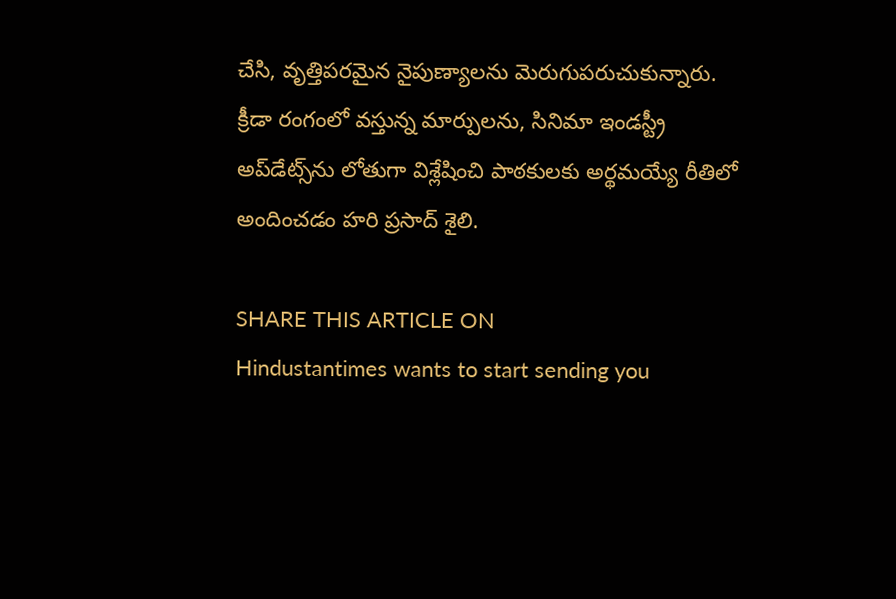చేసి, వృత్తిపరమైన నైపుణ్యాలను మెరుగుపరుచుకున్నారు. క్రీడా రంగంలో వస్తున్న మార్పులను, సినిమా ఇండస్ట్రీ అప్‌డేట్స్‌ను లోతుగా విశ్లేషించి పాఠకులకు అర్థమయ్యే రీతిలో అందించడం హరి ప్రసాద్ శైలి.

SHARE THIS ARTICLE ON
Hindustantimes wants to start sending you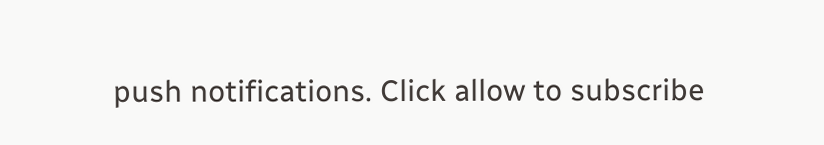push notifications. Click allow to subscribe